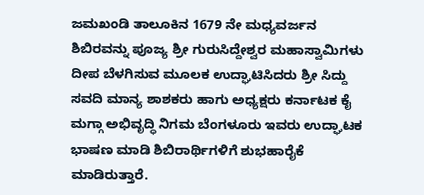ಜಮಖಂಡಿ ತಾಲೂಕಿನ 1679 ನೇ ಮಧ್ಯವರ್ಜನ ಶಿಬಿರವನ್ನು ಪೂಜ್ಯ ಶ್ರೀ ಗುರುಸಿದ್ದೇಶ್ವರ ಮಹಾಸ್ವಾಮಿಗಳು ದೀಪ ಬೆಳಗಿಸುವ ಮೂಲಕ ಉದ್ಘಾಟಿಸಿದರು ಶ್ರೀ ಸಿದ್ದು ಸವದಿ ಮಾನ್ಯ ಶಾಶಕರು ಹಾಗು ಅಧ್ಯಕ್ಷರು ಕರ್ನಾಟಕ ಕೈ ಮಗ್ಗಾ ಅಭಿವೃದ್ಧಿ ನಿಗಮ ಬೆಂಗಳೂರು ಇವರು ಉದ್ಘಾಟಕ ಭಾಷಣ ಮಾಡಿ ಶಿಬಿರಾರ್ಥಿಗಳಿಗೆ ಶುಭಹಾರೈಕೆ ಮಾಡಿರುತ್ತಾರೆ.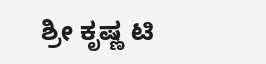ಶ್ರೀ ಕೃಷ್ಣ ಟಿ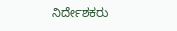ನಿರ್ದೇಶಕರು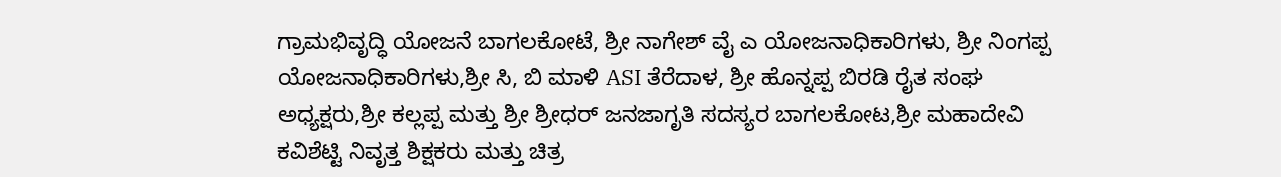ಗ್ರಾಮಭಿವೃದ್ಧಿ ಯೋಜನೆ ಬಾಗಲಕೋಟೆ, ಶ್ರೀ ನಾಗೇಶ್ ವೈ ಎ ಯೋಜನಾಧಿಕಾರಿಗಳು, ಶ್ರೀ ನಿಂಗಪ್ಪ ಯೋಜನಾಧಿಕಾರಿಗಳು,ಶ್ರೀ ಸಿ, ಬಿ ಮಾಳಿ ASI ತೆರೆದಾಳ, ಶ್ರೀ ಹೊನ್ನಪ್ಪ ಬಿರಡಿ ರೈತ ಸಂಘ ಅಧ್ಯಕ್ಷರು,ಶ್ರೀ ಕಲ್ಲಪ್ಪ ಮತ್ತು ಶ್ರೀ ಶ್ರೀಧರ್ ಜನಜಾಗೃತಿ ಸದಸ್ಯರ ಬಾಗಲಕೋಟ,ಶ್ರೀ ಮಹಾದೇವಿ ಕವಿಶೆಟ್ಟಿ ನಿವೃತ್ತ ಶಿಕ್ಷಕರು ಮತ್ತು ಚಿತ್ರ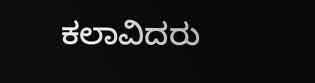ಕಲಾವಿದರು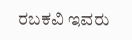ರಬಕವಿ ಇವರು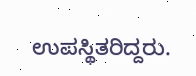ಉಪಸ್ಥಿತರಿದ್ದರು.